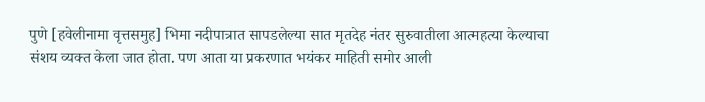पुणे [हवेलीनामा वृत्तसमुह] भिमा नदीपात्रात सापडलेल्या सात मृतदेह नंतर सुरुवातीला आत्महत्या केल्याचा संशय व्यक्त केला जात होता. पण आता या प्रकरणात भयंकर माहिती समोर आली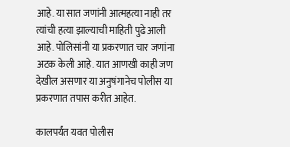आहे. या सात जणांनी आत्महत्या नाही तर त्यांची हत्या झाल्याची माहिती पुढे आली आहे. पोलिसांनी या प्रकरणात चार जणांना अटक केली आहे. यात आणखी काही जण देखील असणार या अनुषंगानेच पोलीस या प्रकरणात तपास करीत आहेत.

कालपर्यंत यवत पोलीस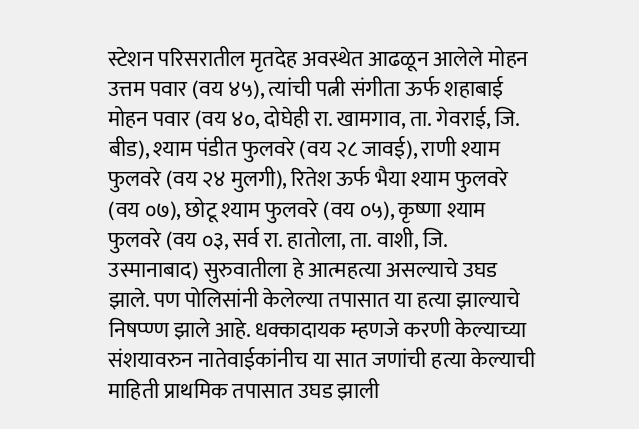स्टेशन परिसरातील मृतदेह अवस्थेत आढळून आलेले मोहन उत्तम पवार (वय ४५), त्यांची पत्नी संगीता ऊर्फ शहाबाई मोहन पवार (वय ४०, दोघेही रा. खामगाव, ता. गेवराई, जि. बीड), श्याम पंडीत फुलवरे (वय २८ जावई), राणी श्याम फुलवरे (वय २४ मुलगी), रितेश ऊर्फ भैया श्याम फुलवरे (वय ०७), छोटू श्याम फुलवरे (वय ०५), कृष्णा श्याम फुलवरे (वय ०३, सर्व रा. हातोला, ता. वाशी, जि. उस्मानाबाद) सुरुवातीला हे आत्महत्या असल्याचे उघड झाले. पण पोलिसांनी केलेल्या तपासात या हत्या झाल्याचे निषप्ण्ण झाले आहे. धक्कादायक म्हणजे करणी केल्याच्या संशयावरुन नातेवाईकांनीच या सात जणांची हत्या केल्याची माहिती प्राथमिक तपासात उघड झाली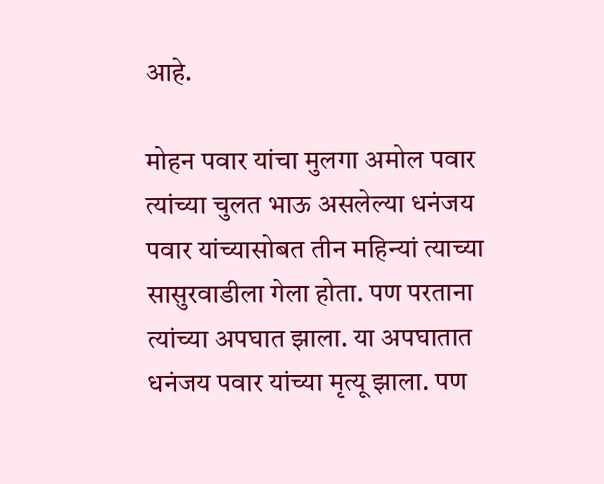आहे.

मोहन पवार यांचा मुलगा अमोल पवार त्यांच्या चुलत भाऊ असलेल्या धनंजय पवार यांच्यासोबत तीन महिन्यां त्याच्या सासुरवाडीला गेला होता. पण परताना त्यांच्या अपघात झाला. या अपघातात धनंजय पवार यांच्या मृत्यू झाला. पण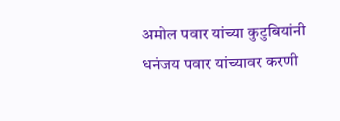अमोल पवार यांच्या कुटुबियांनी धनंजय पवार यांच्यावर करणी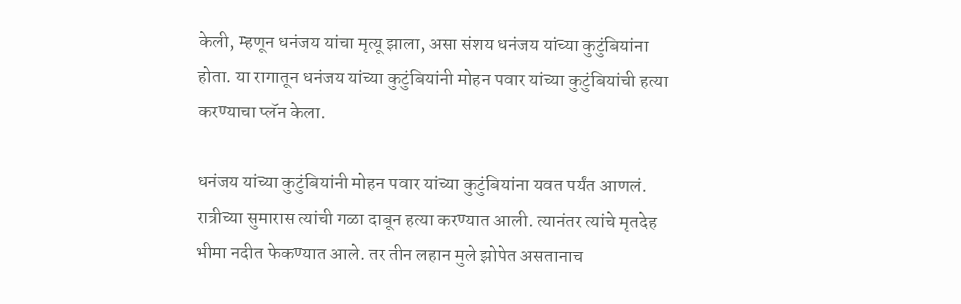केली, म्हणून धनंजय यांचा मृत्यू झाला, असा संशय धनंजय यांच्या कुटुंबियांना होता. या रागातून धनंजय यांच्या कुटुंबियांनी मोहन पवार यांच्या कुटुंबियांची हत्या करण्याचा प्लॅन केला.

धनंजय यांच्या कुटुंबियांनी मोहन पवार यांच्या कुटुंबियांना यवत पर्यंत आणलं. रात्रीच्या सुमारास त्यांची गळा दाबून हत्या करण्यात आली. त्यानंतर त्यांचे मृतदेह भीमा नदीत फेकण्यात आले. तर तीन लहान मुले झोपेत असतानाच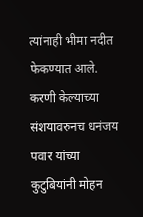त्यांनाही भीमा नदीत फेकण्यात आले. करणी केल्याच्या संशयावरुनच धनंजय पवार यांच्या कुटुबियांनी मोहन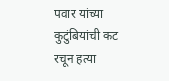पवार यांच्या कुटुंबियांची कट रचून हत्या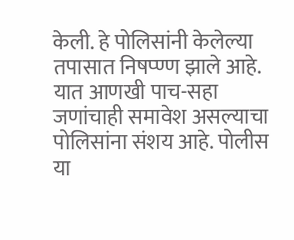केली. हे पोलिसांनी केलेल्या तपासात निषप्ण्ण झाले आहे. यात आणखी पाच-सहा जणांचाही समावेश असल्याचा पोलिसांना संशय आहे. पोलीस या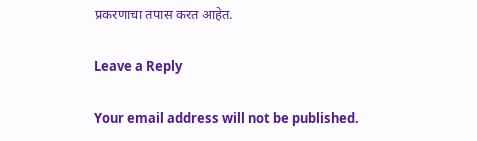प्रकरणाचा तपास करत आहेत.

Leave a Reply

Your email address will not be published.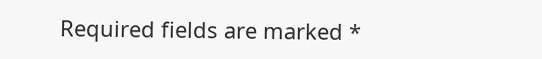Required fields are marked *